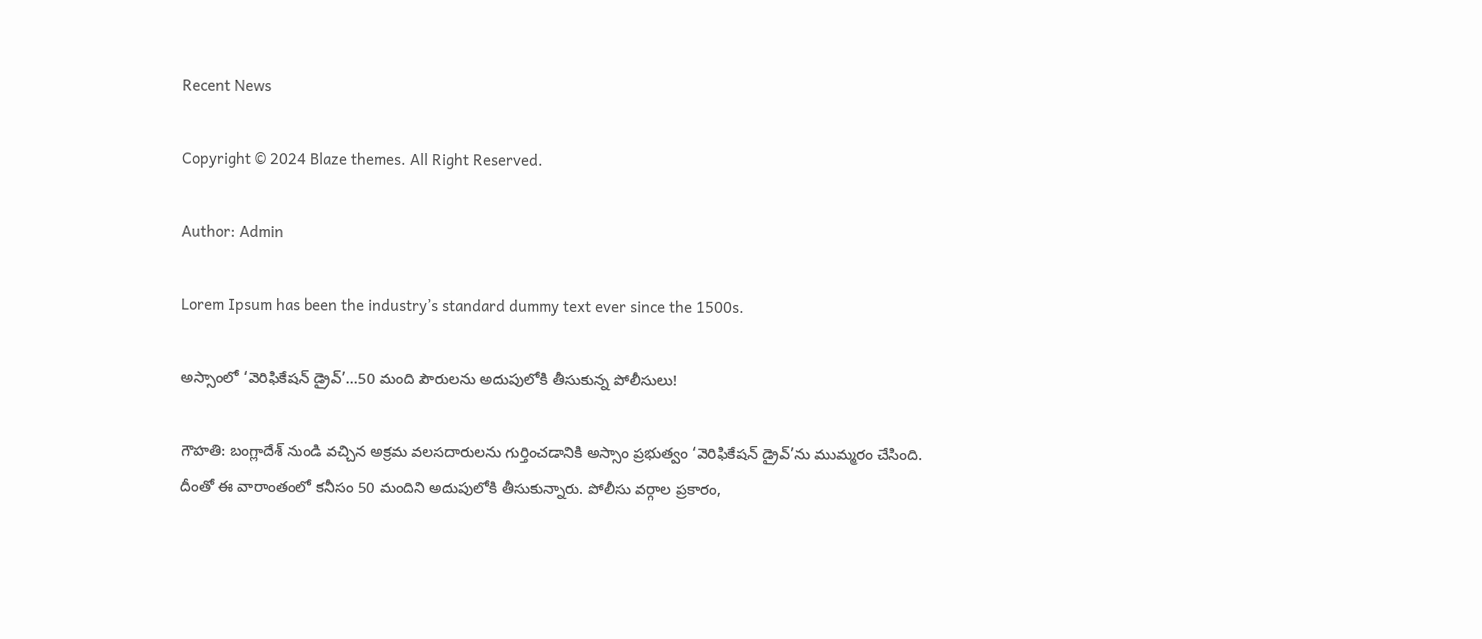Recent News

Copyright © 2024 Blaze themes. All Right Reserved.

Author: Admin

Lorem Ipsum has been the industry’s standard dummy text ever since the 1500s.

అస్సాంలో ‘వెరిఫికేషన్ డ్రైవ్’…50 మంది పౌరులను అదుపులోకి తీసుకున్న పోలీసులు!

గౌహతి: బంగ్లాదేశ్ నుండి వచ్చిన అక్రమ వలసదారులను గుర్తించడానికి అస్సాం ప్రభుత్వం ‘వెరిఫికేషన్ డ్రైవ్’ను ముమ్మరం చేసింది. దీంతో ఈ వారాంతంలో కనీసం 50 మందిని అదుపులోకి తీసుకున్నారు. పోలీసు వర్గాల ప్రకారం,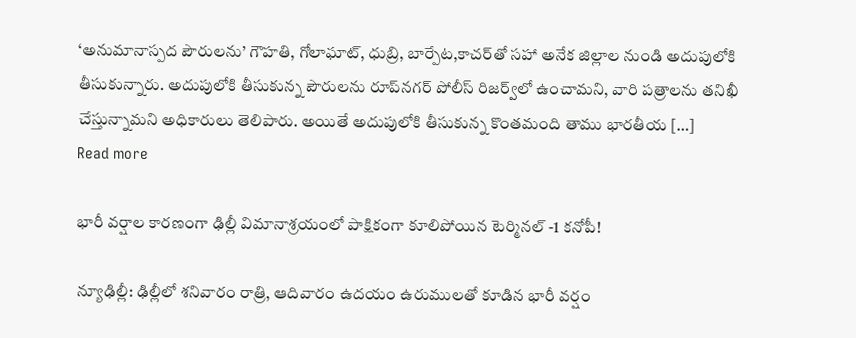‘అనుమానాస్పద పౌరులను’ గౌహతి, గోలాఘాట్, ధుబ్రి, బార్పేట,కాచర్‌తో సహా అనేక జిల్లాల నుండి అదుపులోకి తీసుకున్నారు. అదుపులోకి తీసుకున్న పౌరులను రూప్‌నగర్ పోలీస్ రిజర్వ్‌లో ఉంచామని, వారి పత్రాలను తనిఖీ చేస్తున్నామని అధికారులు తెలిపారు. అయితే అదుపులోకి తీసుకున్న కొంతమంది తాము భారతీయ […]
Read more

భారీ వర్షాల కారణంగా ఢిల్లీ విమానాశ్రయంలో పాక్షికంగా కూలిపోయిన టెర్మినల్ -1 కనోపీ!

న్యూఢిల్లీ: ఢిల్లీలో శనివారం రాత్రి, ఆదివారం ఉదయం ఉరుములతో కూడిన భారీ వర్షం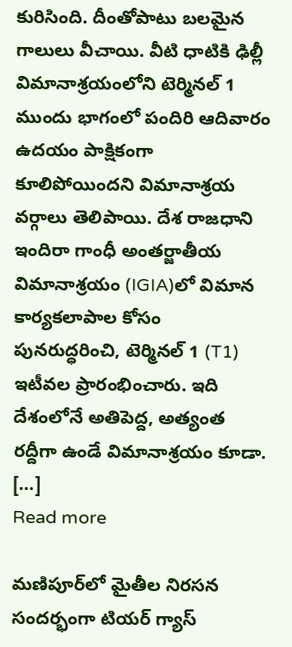కురిసింది. దీంతోపాటు బలమైన గాలులు వీచాయి. వీటి ధాటికి ఢిల్లీ విమానాశ్రయంలోని టెర్మినల్ 1 ముందు భాగంలో పందిరి ఆదివారం ఉదయం పాక్షికంగా కూలిపోయిందని విమానాశ్రయ వర్గాలు తెలిపాయి. దేశ రాజధాని ఇందిరా గాంధీ అంతర్జాతీయ విమానాశ్రయం (IGIA)లో విమాన కార్యకలాపాల కోసం పునరుద్ధరించి, టెర్మినల్ 1 (T1) ఇటీవల ప్రారంభించారు. ఇది దేశంలోనే అతిపెద్ద, అత్యంత రద్దీగా ఉండే విమానాశ్రయం కూడా. […]
Read more

మణిపూర్‌లో మైతీల నిరసన సందర్భంగా టియర్ గ్యాస్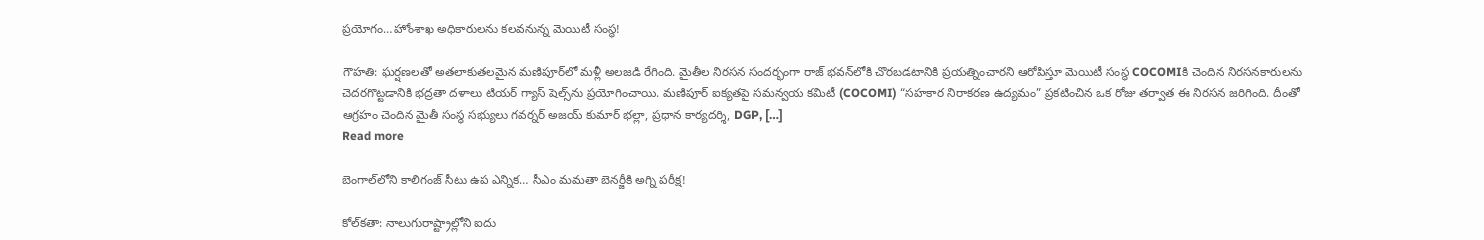ప్రయోగం…హోంశాఖ అధికారులను కలవనున్న మెయిటీ సంస్థ!

గౌహతి: ఘర్షణలతో అతలాకుతలమైన మణిపూర్‌లో మళ్లీ అలజడి రేగింది. మైతీల నిరసన సందర్భంగా రాజ్ భవన్‌లోకి చొరబడటానికి ప్రయత్నించారని ఆరోపిస్తూ మెయిటీ సంస్థ COCOMIకి చెందిన నిరసనకారులను చెదరగొట్టడానికి భద్రతా దళాలు టియర్ గ్యాస్ షెల్స్‌ను ప్రయోగించాయి. మణిపూర్ ఐక్యతపై సమన్వయ కమిటీ (COCOMI) “సహకార నిరాకరణ ఉద్యమం” ప్రకటించిన ఒక రోజు తర్వాత ఈ నిరసన జరిగింది. దీంతో ఆగ్రహం చెందిన మైతీ సంస్థ సభ్యులు గవర్నర్ అజయ్ కుమార్ భల్లా, ప్రధాన కార్యదర్శి, DGP, […]
Read more

బెంగాల్‌లోని కాలిగంజ్ సీటు ఉప ఎన్నిక… సీఎం మమతా బెనర్జీకి అగ్ని పరీక్ష!

కోల్‌కతా: నాలుగురాష్ట్రాల్లోని ఐదు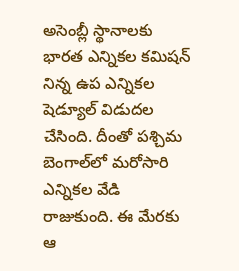అసెంబ్లీ స్థానాలకు భారత ఎన్నికల కమిషన్‌ నిన్న ఉప ఎన్నికల షెడ్యూల్‌ విడుదల చేసింది. దీంతో పశ్చిమ బెంగాల్‌లో మరోసారి ఎన్నికల వేడి రాజుకుంది. ఈ మేరకు ఆ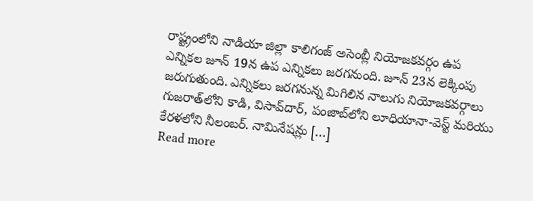రాష్ట్రంలోని నాడియా జిల్లా కాలిగంజ్ అసెంబ్లీ నియోజకవర్గం ఉప ఎన్నికల జూన్ 19న ఉప ఎన్నికలు జరగనుంది. జూన్ 23న లెక్కింపు జరుగుతుంది. ఎన్నికలు జరగనున్న మిగిలిన నాలుగు నియోజకవర్గాలు గుజరాత్‌లోని కాడి, విసావ్‌దార్, పంజాబ్‌లోని లూధియానా-వెస్ట్ మరియు కేరళలోని నీలంబర్. నామినేషన్లు […]
Read more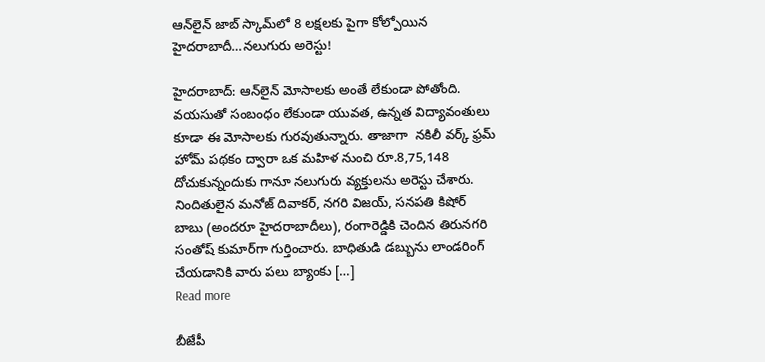ఆన్‌లైన్ జాబ్ స్కామ్‌లో 8 లక్షలకు పైగా కోల్పోయిన హైదరాబాదీ…నలుగురు అరెస్టు!

హైదరాబాద్: ఆన్‌లైన్ మోసాలకు అంతే లేకుండా పోతోంది. వయసుతో సంబంధం లేకుండా యువత, ఉన్నత విద్యావంతులు కూడా ఈ మోసాలకు గురవుతున్నారు. తాజాగా  నకిలీ వర్క్ ఫ్రమ్ హోమ్ పథకం ద్వారా ఒక మహిళ నుంచి రూ.8,75,148 దోచుకున్నందుకు గానూ నలుగురు వ్యక్తులను అరెస్టు చేశారు. నిందితులైన మనోజ్ దివాకర్, నగరి విజయ్, సనపతి కిషోర్ బాబు (అందరూ హైదరాబాదీలు), రంగారెడ్డికి చెందిన తిరునగరి సంతోష్ కుమార్‌గా గుర్తించారు. బాధితుడి డబ్బును లాండరింగ్ చేయడానికి వారు పలు బ్యాంకు […]
Read more

బీజేపీ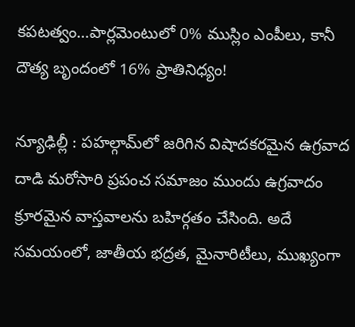కపటత్వం…పార్లమెంటులో 0% ముస్లిం ఎంపీలు, కానీ దౌత్య బృందంలో 16% ప్రాతినిధ్యం!

న్యూఢిల్లీ : పహల్గామ్‌లో జరిగిన విషాదకరమైన ఉగ్రవాద దాడి మరోసారి ప్రపంచ సమాజం ముందు ఉగ్రవాదం క్రూరమైన వాస్తవాలను బహిర్గతం చేసింది. అదే సమయంలో, జాతీయ భద్రత, మైనారిటీలు, ముఖ్యంగా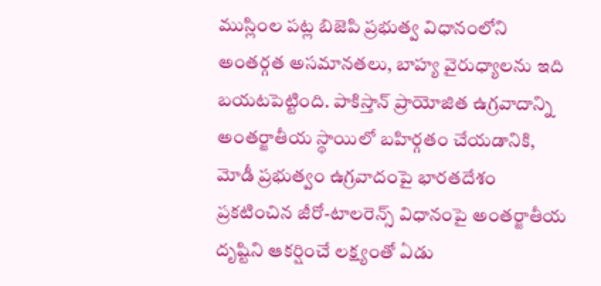ముస్లింల పట్ల బిజెపి ప్రభుత్వ విధానంలోని అంతర్గత అసమానతలు, బాహ్య వైరుధ్యాలను ఇది బయటపెట్టింది. పాకిస్తాన్ ప్రాయోజిత ఉగ్రవాదాన్ని అంతర్జాతీయ స్థాయిలో బహిర్గతం చేయడానికి, మోడీ ప్రభుత్వం ఉగ్రవాదంపై భారతదేశం ప్రకటించిన జీరో-టాలరెన్స్ విధానంపై అంతర్జాతీయ దృష్టిని ఆకర్షించే లక్ష్యంతో ఏడు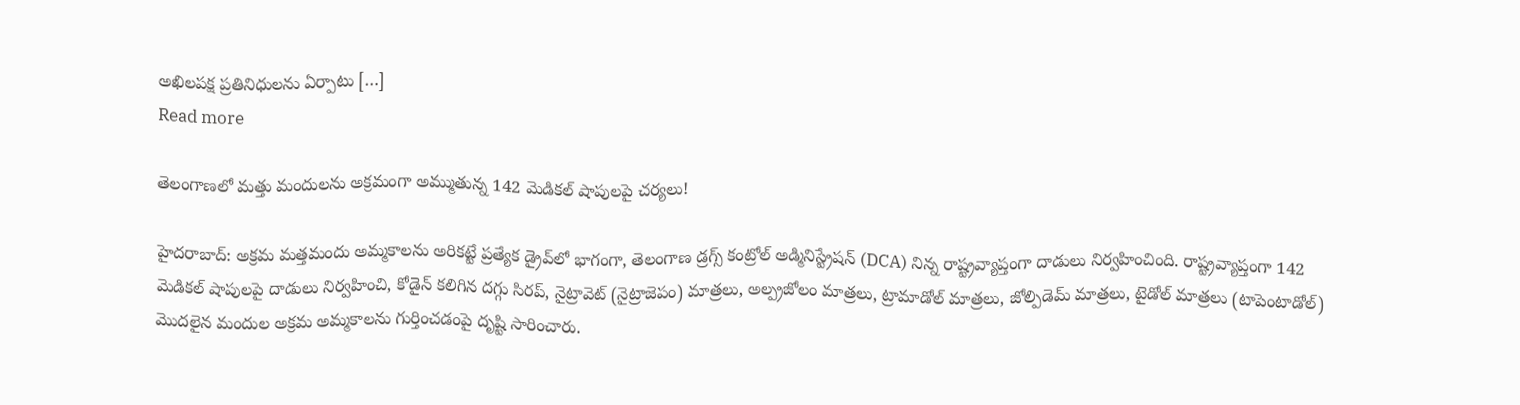అఖిలపక్ష ప్రతినిధులను ఏర్పాటు […]
Read more

తెలంగాణలో మత్తు మందులను అక్రమంగా అమ్ముతున్న 142 మెడికల్ షాపులపై చర్యలు!

హైదరాబాద్: అక్రమ మత్తమందు అమ్మకాలను అరికట్టే ప్రత్యేక డ్రైవ్‌లో భాగంగా, తెలంగాణ డ్రగ్స్ కంట్రోల్ అడ్మినిస్ట్రేషన్ (DCA) నిన్న రాష్ట్రవ్యాప్తంగా దాడులు నిర్వహించింది. రాష్ట్రవ్యాప్తంగా 142 మెడికల్ షాపులపై దాడులు నిర్వహించి, కోడైన్ కలిగిన దగ్గు సిరప్, నైట్రావెట్ (నైట్రాజెపం) మాత్రలు, అల్ప్రజోలం మాత్రలు, ట్రామాడోల్ మాత్రలు, జోల్పిడెమ్ మాత్రలు, టైడోల్ మాత్రలు (టాపెంటాడోల్) మొదలైన మందుల అక్రమ అమ్మకాలను గుర్తించడంపై దృష్టి సారించారు.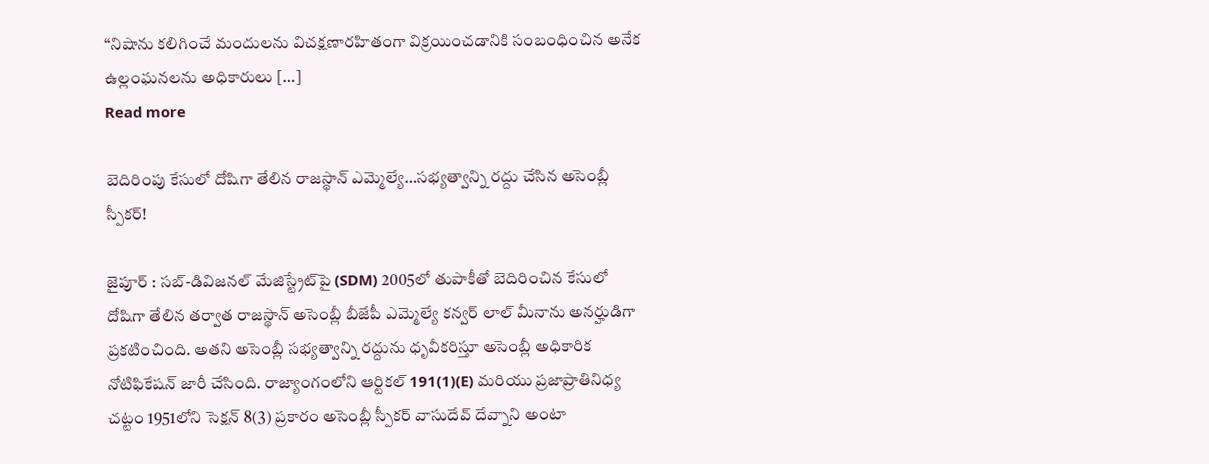“నిషాను కలిగించే మందులను విచక్షణారహితంగా విక్రయించడానికి సంబంధించిన అనేక ఉల్లంఘనలను అధికారులు […]
Read more

బెదిరింపు కేసులో దోషిగా తేలిన రాజస్థాన్ ఎమ్మెల్యే…సభ్యత్వాన్ని రద్దు చేసిన అసెంబ్లీ స్పీకర్‌!

జైపూర్ : సబ్-డివిజనల్ మేజిస్ట్రేట్‌పై (SDM) 2005లో తుపాకీతో బెదిరించిన కేసులో దోషిగా తేలిన తర్వాత రాజస్థాన్ అసెంబ్లీ బీజేపీ ఎమ్మెల్యే కన్వర్ లాల్ మీనాను అనర్హుడిగా ప్రకటించింది. అతని అసెంబ్లీ సభ్యత్వాన్ని రద్దును ధృవీకరిస్తూ అసెంబ్లీ అధికారిక నోటిఫికేషన్ జారీ చేసింది. రాజ్యాంగంలోని ఆర్టికల్ 191(1)(E) మరియు ప్రజాప్రాతినిధ్య చట్టం 1951లోని సెక్షన్ 8(3) ప్రకారం అసెంబ్లీ స్పీకర్ వాసుదేవ్ దేవ్నాని అంటా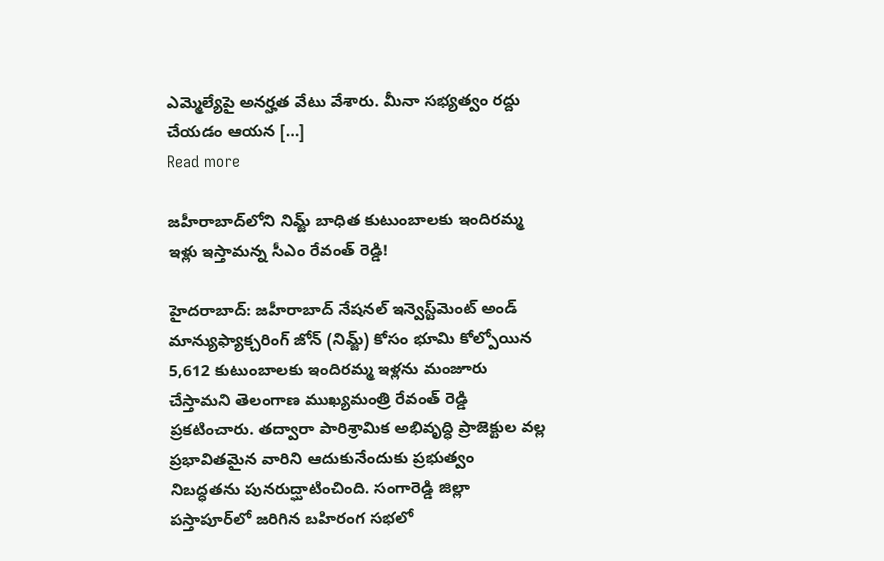ఎమ్మెల్యేపై అనర్హత వేటు వేశారు. మీనా సభ్యత్వం రద్దు చేయడం ఆయన […]
Read more

జహీరాబాద్‌లోని నిమ్జ్ బాధిత కుటుంబాలకు ఇందిరమ్మ ఇళ్లు ఇస్తామన్న సీఎం రేవంత్ రెడ్డి!

హైదరాబాద్: జహీరాబాద్ నేషనల్ ఇన్వెస్ట్‌మెంట్ అండ్ మాన్యుఫ్యాక్చరింగ్ జోన్ (నిమ్జ్) కోసం భూమి కోల్పోయిన 5,612 కుటుంబాలకు ఇందిరమ్మ ఇళ్లను మంజూరు చేస్తామని తెలంగాణ ముఖ్యమంత్రి రేవంత్ రెడ్డి ప్రకటించారు. తద్వారా పారిశ్రామిక అభివృద్ధి ప్రాజెక్టుల వల్ల ప్రభావితమైన వారిని ఆదుకునేందుకు ప్రభుత్వం నిబద్ధతను పునరుద్ఘాటించింది. సంగారెడ్డి జిల్లా పస్తాపూర్‌లో జరిగిన బహిరంగ సభలో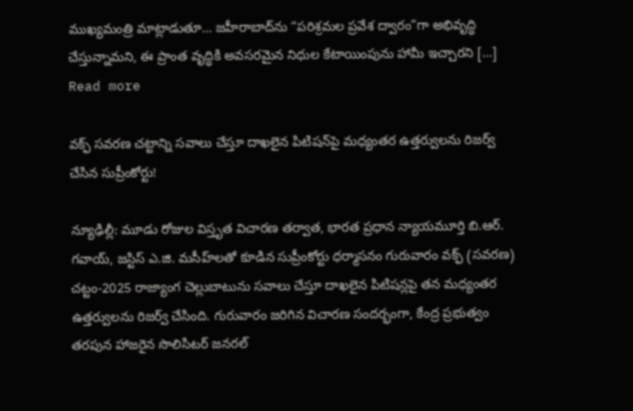ముఖ్యమంత్రి మాట్లాడుతూ… జహీరాబాద్‌ను “పరిశ్రమల ప్రవేశ ద్వారం”గా అభివృద్ధి చేస్తున్నామని, ఈ ప్రాంత వృద్ధికి అవసరమైన నిధుల కేటాయింపును హామీ ఇచ్చారని […]
Read more

వక్ఫ్ సవరణ చట్టాన్ని సవాలు చేస్తూ దాఖలైన పిటిషన్‌పై మధ్యంతర ఉత్తర్వులను రిజర్వ్ చేసిన సుప్రీంకోర్టు!

న్యూఢిల్లీ: మూడు రోజుల విస్తృత విచారణ తర్వాత, భారత ప్రధాన న్యాయమూర్తి బి.ఆర్. గవాయ్, జస్టిస్ ఎ.జి. మసీహ్‌లతో కూడిన సుప్రీంకోర్టు ధర్మాసనం గురువారం వక్ఫ్ (సవరణ) చట్టం-2025 రాజ్యాంగ చెల్లుబాటును సవాలు చేస్తూ దాఖలైన పిటిషన్లపై తన మధ్యంతర ఉత్తర్వులను రిజర్వ్ చేసింది. గురువారం జరిగిన విచారణ సందర్భంగా, కేంద్ర ప్రభుత్వం తరపున హాజరైన సొలిసిటర్ జనరల్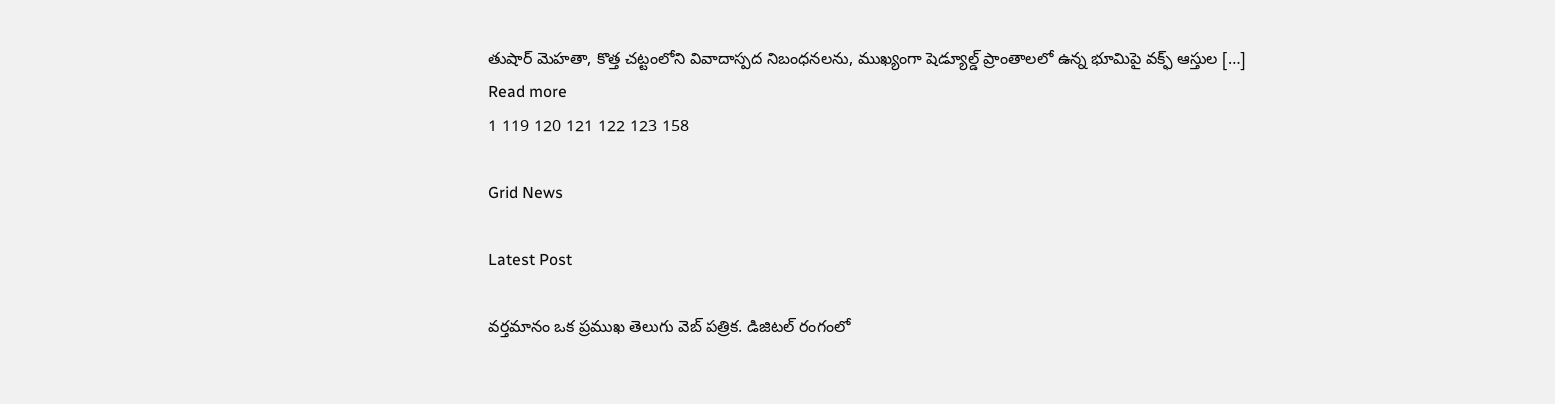తుషార్ మెహతా, కొత్త చట్టంలోని వివాదాస్పద నిబంధనలను, ముఖ్యంగా షెడ్యూల్డ్ ప్రాంతాలలో ఉన్న భూమిపై వక్ఫ్ ఆస్తుల […]
Read more
1 119 120 121 122 123 158

Grid News

Latest Post

వర్తమానం ఒక ప్రముఖ తెలుగు వెబ్ పత్రిక. డిజిటల్ రంగంలో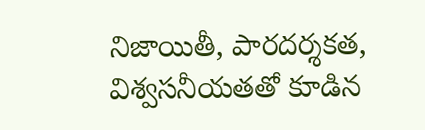నిజాయితీ, పారదర్శకత, విశ్వసనీయతతో కూడిన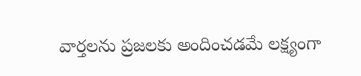వార్తలను ప్రజలకు అందించడమే లక్ష్యంగా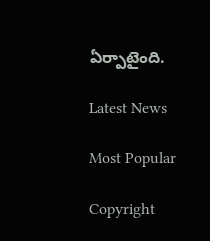ఏర్పాటైంది.

Latest News

Most Popular

Copyright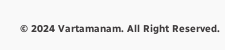© 2024 Vartamanam. All Right Reserved.